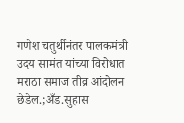गणेश चतुर्थीनंतर पालकमंत्री उदय सामंत यांच्या विरोधात मराठा समाज तीव्र आंदोलन छेडेल.;अँड.सुहास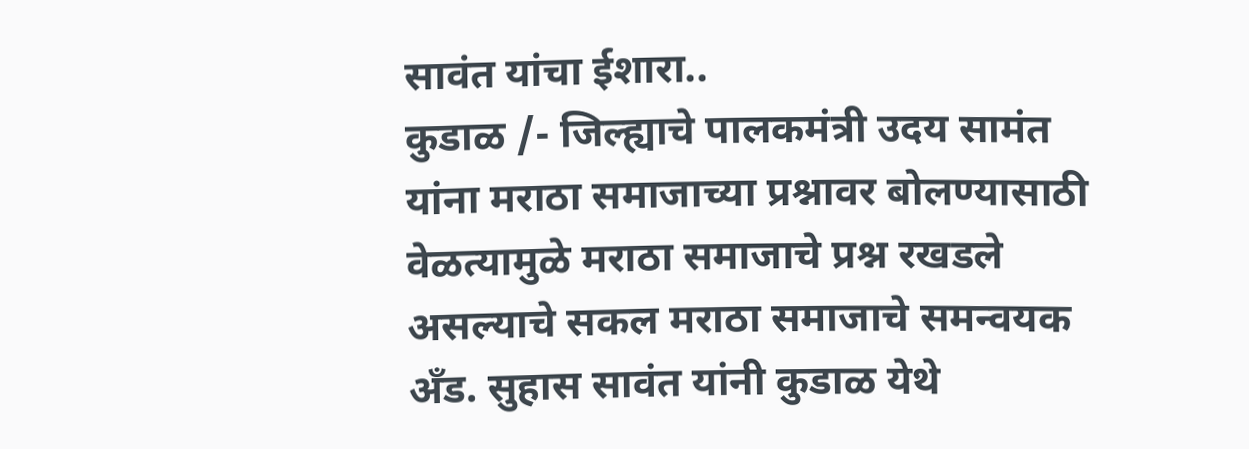सावंत यांचा ईशारा..
कुडाळ /- जिल्ह्याचे पालकमंत्री उदय सामंत यांना मराठा समाजाच्या प्रश्नावर बोलण्यासाठी वेळत्यामुळे मराठा समाजाचे प्रश्न रखडले असल्याचे सकल मराठा समाजाचे समन्वयक अँड. सुहास सावंत यांनी कुडाळ येथे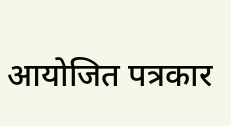आयोजित पत्रकार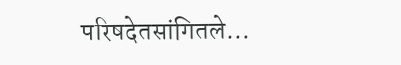परिषदेतसांगितले…